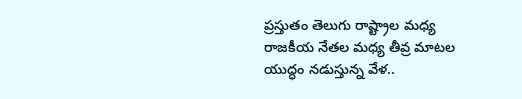ప్రస్తుతం తెలుగు రాష్ట్రాల మధ్య రాజకీయ నేతల మధ్య తీవ్ర మాటల యుద్ధం నడుస్తున్న వేళ..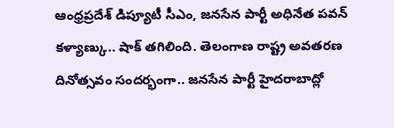ఆంధ్రప్రదేశ్ డిప్యూటీ సీఎం, జనసేన పార్టీ అధినేత పవన్ కళ్యాణ్కు.. షాక్ తగిలింది. తెలంగాణ రాష్ట్ర అవతరణ దినోత్సవం సందర్భంగా.. జనసేన పార్టీ హైదరాబాద్లో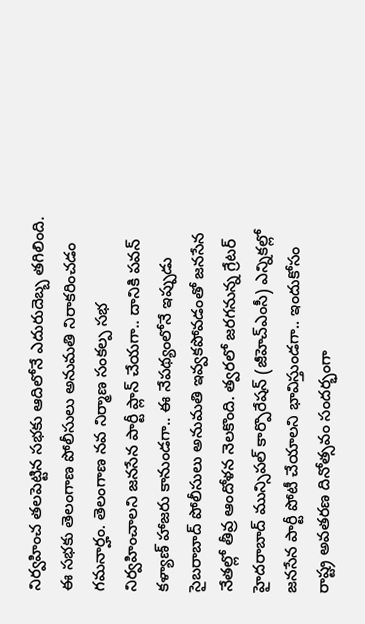నిర్వహించ తలపెట్టిన సభకు ఆదిలోనే ఎదురుదెబ్బ తగిలింది. ఈ సభకు తెలంగాణ పోలీసులు అనుమతి నిరాకరించడం గమనార్హం. తెలంగాణ నవ నిర్మాణ సంకల్ప సభ నిర్వహించాలని జనసేన పార్టీ ప్లాన్ చేయగా.. దానికి పవన్ కళ్యాణ్ హాజరు కానుండగా.. ఈ నేపథ్యంలోనే ఇప్పుడు సైబరాబాద్ పోలీసులు అనుమతి ఇవ్వకపోవడంతో జనసేన నేతల్లో తీవ్ర ఆందోళన నెలకొంది. త్వరలో జరగనున్న గ్రేటర్ హైదరాబాద్ మున్సిపల్ కార్పొరేషన్ (జీహెచ్ఎంసీ) ఎన్నికల్లో జనసేన పార్టీ పోటీ చేయాలని భావిస్తుండగా.. ఇందుకోసం రాష్ట్ర అవతరణ దినోత్సవం సందర్భంగా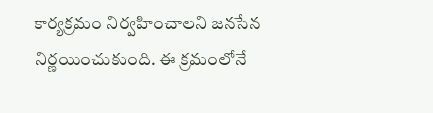కార్యక్రమం నిర్వహించాలని జనసేన నిర్ణయించుకుంది. ఈ క్రమంలోనే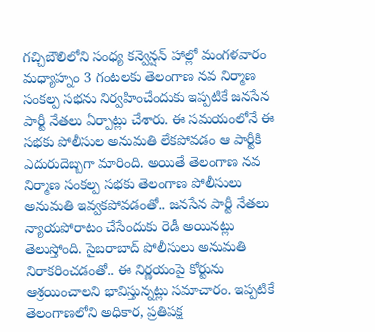గచ్చిబౌలిలోని సంధ్య కన్వెన్షన్ హాల్లో మంగళవారం మధ్యాహ్నం 3 గంటలకు తెలంగాణ నవ నిర్మాణ సంకల్ప సభను నిర్వహించేందుకు ఇప్పటికే జనసేన పార్టీ నేతలు ఏర్పాట్లు చేశారు. ఈ సమయంలోనే ఈ సభకు పోలీసుల అనుమతి లేకపోవడం ఆ పార్టీకి ఎదురుదెబ్బగా మారింది. అయితే తెలంగాణ నవ నిర్మాణ సంకల్ప సభకు తెలంగాణ పోలీసులు అనుమతి ఇవ్వకపోవడంతో.. జనసేన పార్టీ నేతలు న్యాయపోరాటం చేసేందుకు రెడీ అయినట్లు తెలుస్తోంది. సైబరాబాద్ పోలీసులు అనుమతి నిరాకరించడంతో.. ఈ నిర్ణయంపై కోర్టును ఆశ్రయించాలని భావిస్తున్నట్లు సమాచారం. ఇప్పటికే తెలంగాణలోని అధికార, ప్రతిపక్ష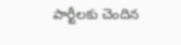పార్టీలకు చెందిన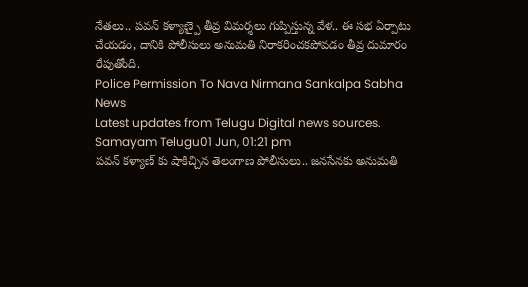నేతలు.. పవన్ కళ్యాణ్పై తీవ్ర విమర్శలు గుప్పిస్తున్న వేళ.. ఈ సభ ఏర్పాటు చేయడం, దానికి పోలీసులు అనుమతి నిరాకరించకపోవడం తీవ్ర దుమారం రేపుతోంది.
Police Permission To Nava Nirmana Sankalpa Sabha News
Latest updates from Telugu Digital news sources.
Samayam Telugu01 Jun, 01:21 pm
పవన్ కళ్యాణ్ కు షాకిచ్చిన తెలంగాణ పోలీసులు.. జనసేనకు అనుమతి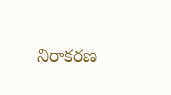నిరాకరణ